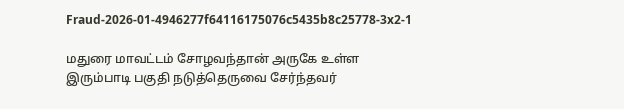Fraud-2026-01-4946277f64116175076c5435b8c25778-3x2-1

மதுரை மாவட்டம் சோழவந்தான் அருகே உள்ள இரும்பாடி பகுதி நடுத்தெருவை சேர்ந்தவர்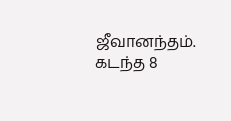ஜீவானந்தம். கடந்த 8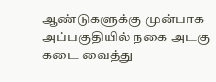ஆண்டுகளுக்கு முன்பாக அப்பகுதியில் நகை அடகு கடை வைத்து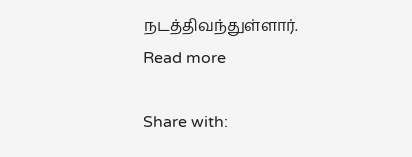நடத்திவந்துள்ளார்.
Read more

Share with: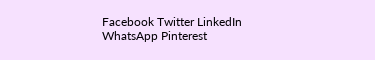Facebook Twitter LinkedIn WhatsApp Pinterest